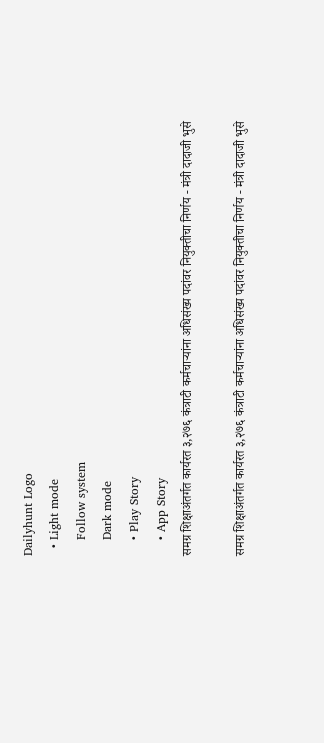Dailyhunt Logo
  • Light mode
    Follow system
    Dark mode
    • Play Story
    • App Story
समग्र शिक्षाअंतर्गत कार्यरत ३,२७६ कंत्राटी कर्मचाऱ्यांना अधिसंख्य पदांवर नियुक्तीचा निर्णय - मंत्री दादाजी भुसे

समग्र शिक्षाअंतर्गत कार्यरत ३,२७६ कंत्राटी कर्मचाऱ्यांना अधिसंख्य पदांवर नियुक्तीचा निर्णय - मंत्री दादाजी भुसे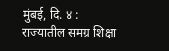मुंबई, दि. ४ : राज्यातील समग्र शिक्षा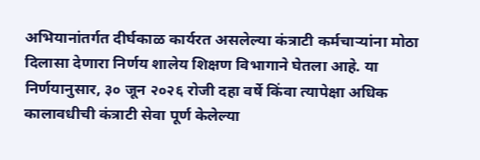अभियानांतर्गत दीर्घकाळ कार्यरत असलेल्या कंत्राटी कर्मचाऱ्यांना मोठा दिलासा देणारा निर्णय शालेय शिक्षण विभागाने घेतला आहे. या निर्णयानुसार, ३० जून २०२६ रोजी दहा वर्षे किंवा त्यापेक्षा अधिक कालावधीची कंत्राटी सेवा पूर्ण केलेल्या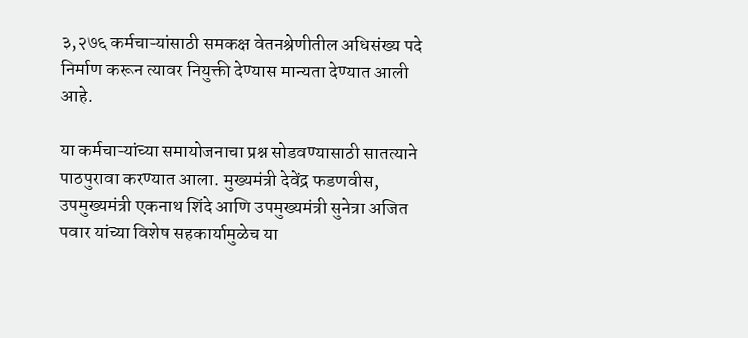३,२७६ कर्मचाऱ्यांसाठी समकक्ष वेतनश्रेणीतील अधिसंख्य पदे निर्माण करून त्यावर नियुक्ती देण्यास मान्यता देण्यात आली आहे.

या कर्मचाऱ्यांच्या समायोजनाचा प्रश्न सोडवण्यासाठी सातत्याने पाठपुरावा करण्यात आला. मुख्यमंत्री देवेंद्र फडणवीस, उपमुख्यमंत्री एकनाथ शिंदे आणि उपमुख्यमंत्री सुनेत्रा अजित पवार यांच्या विशेष सहकार्यामुळेच या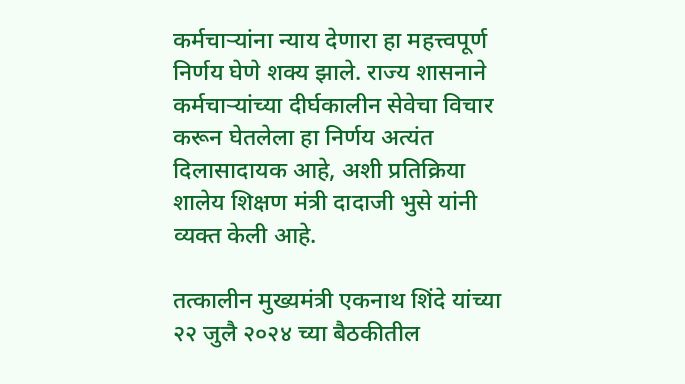कर्मचाऱ्यांना न्याय देणारा हा महत्त्वपूर्ण निर्णय घेणे शक्य झाले. राज्य शासनाने कर्मचाऱ्यांच्या दीर्घकालीन सेवेचा विचार करून घेतलेला हा निर्णय अत्यंत दिलासादायक आहे, अशी प्रतिक्रिया शालेय शिक्षण मंत्री दादाजी भुसे यांनी व्यक्त केली आहे.

तत्कालीन मुख्यमंत्री एकनाथ शिंदे यांच्या २२ जुलै २०२४ च्या बैठकीतील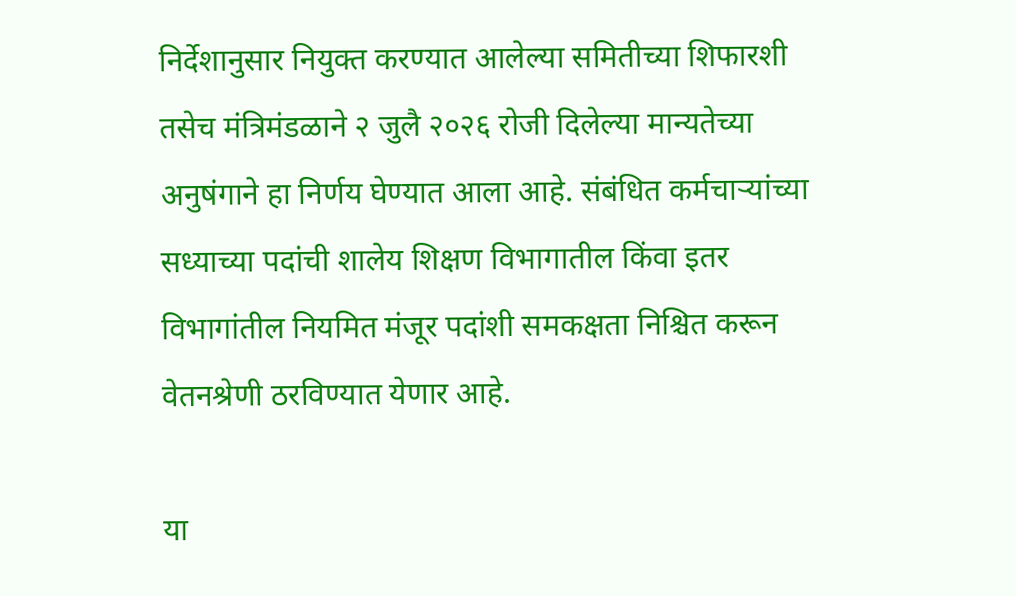निर्देशानुसार नियुक्त करण्यात आलेल्या समितीच्या शिफारशी तसेच मंत्रिमंडळाने २ जुलै २०२६ रोजी दिलेल्या मान्यतेच्या अनुषंगाने हा निर्णय घेण्यात आला आहे. संबंधित कर्मचाऱ्यांच्या सध्याच्या पदांची शालेय शिक्षण विभागातील किंवा इतर विभागांतील नियमित मंजूर पदांशी समकक्षता निश्चित करून वेतनश्रेणी ठरविण्यात येणार आहे.

या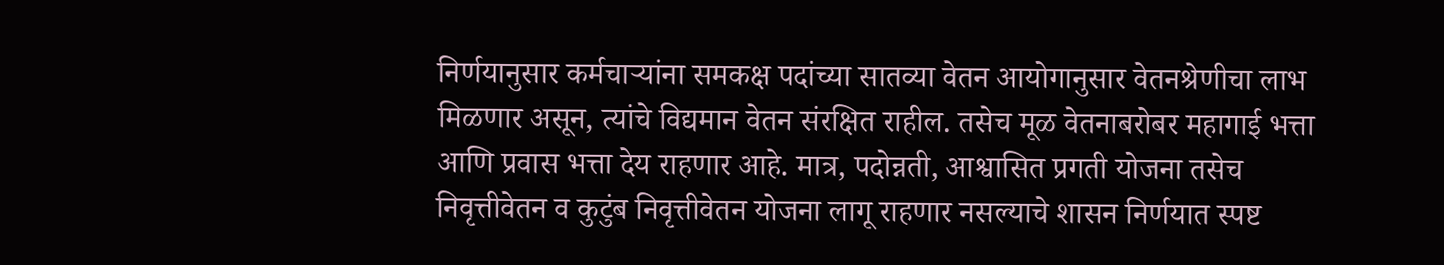निर्णयानुसार कर्मचाऱ्यांना समकक्ष पदांच्या सातव्या वेतन आयोगानुसार वेतनश्रेणीचा लाभ मिळणार असून, त्यांचे विद्यमान वेतन संरक्षित राहील. तसेच मूळ वेतनाबरोबर महागाई भत्ता आणि प्रवास भत्ता देय राहणार आहे. मात्र, पदोन्नती, आश्वासित प्रगती योजना तसेच निवृत्तीवेतन व कुटुंब निवृत्तीवेतन योजना लागू राहणार नसल्याचे शासन निर्णयात स्पष्ट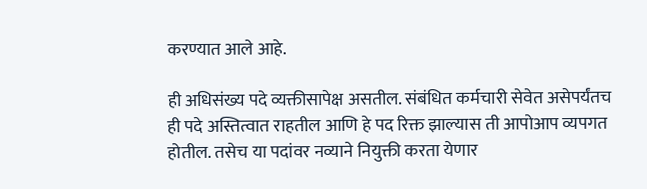करण्यात आले आहे.

ही अधिसंख्य पदे व्यक्तीसापेक्ष असतील. संबंधित कर्मचारी सेवेत असेपर्यंतच ही पदे अस्तित्वात राहतील आणि हे पद रिक्त झाल्यास ती आपोआप व्यपगत होतील. तसेच या पदांवर नव्याने नियुक्ती करता येणार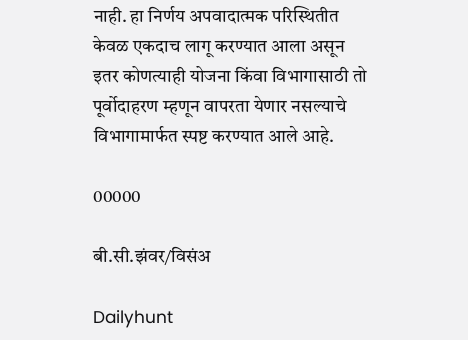नाही. हा निर्णय अपवादात्मक परिस्थितीत केवळ एकदाच लागू करण्यात आला असून इतर कोणत्याही योजना किंवा विभागासाठी तो पूर्वोदाहरण म्हणून वापरता येणार नसल्याचे विभागामार्फत स्पष्ट करण्यात आले आहे.

00000

बी.सी.झंवर/विसंअ

Dailyhunt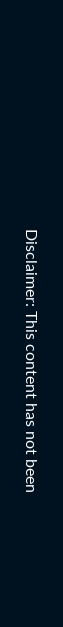Disclaimer: This content has not been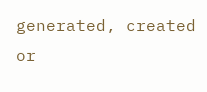generated, created or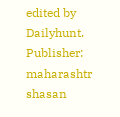edited by Dailyhunt. Publisher: maharashtr shasan